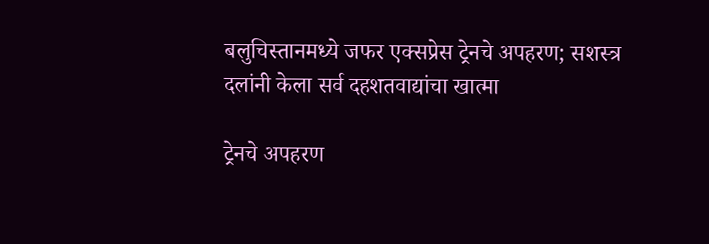बलुचिस्तानमध्ये जफर एक्सप्रेस ट्रेनचे अपहरण; सशस्त्र दलांनी केला सर्व दहशतवाद्यांचा खात्मा

ट्रेनचे अपहरण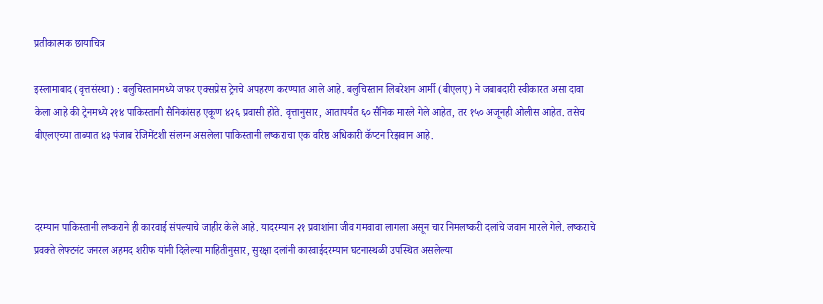प्रतीकात्मक छायाचित्र

इस्लामाबाद (वृत्तसंस्था) : बलुचिस्तानमध्ये जफर एक्सप्रेस ट्रेनचे अपहरण करण्यात आले आहे. बलुचिस्तान लिबरेशन आर्मी (बीएलए) ने जबाबदारी स्वीकारत असा दावा केला आहे की ट्रेनमध्ये २१४ पाकिस्तानी सैनिकांसह एकूण ४२६ प्रवासी होते. वृत्तानुसार, आतापर्यंत ६० सैनिक मारले गेले आहेत, तर १५० अजूनही ओलीस आहेत. तसेच बीएलएच्या ताब्यात ४३ पंजाब रेजिमेंटशी संलग्न असलेला पाकिस्तानी लष्कराचा एक वरिष्ठ अधिकारी कॅप्टन रिझवान आहे.



दरम्यान पाकिस्तानी लष्कराने ही कारवाई संपल्याचे जाहीर केले आहे. यादरम्यान २१ प्रवाशांना जीव गमवावा लागला असून चार निमलष्करी दलांचे जवान मारले गेले. लष्कराचे प्रवक्ते लेफ्टनंट जनरल अहमद शरीफ यांनी दिलेल्या माहितीनुसार, सुरक्षा दलांनी कारवाईदरम्यान घटनास्थळी उपस्थित असलेल्या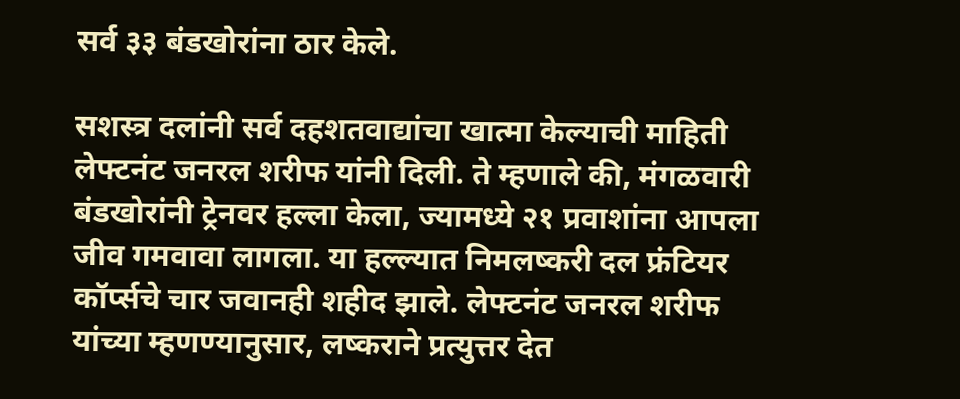सर्व ३३ बंडखोरांना ठार केले.

सशस्त्र दलांनी सर्व दहशतवाद्यांचा खात्मा केल्याची माहिती लेफ्टनंट जनरल शरीफ यांनी दिली. ते म्हणाले की, मंगळवारी बंडखोरांनी ट्रेनवर हल्ला केला, ज्यामध्ये २१ प्रवाशांना आपला जीव गमवावा लागला. या हल्ल्यात निमलष्करी दल फ्रंटियर कॉर्प्सचे चार जवानही शहीद झाले. लेफ्टनंट जनरल शरीफ यांच्या म्हणण्यानुसार, लष्कराने प्रत्युत्तर देत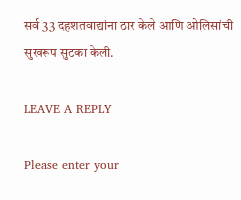सर्व 33 दहशतवाद्यांना ठार केले आणि ओलिसांची सुखरूप सुटका केली.

LEAVE A REPLY

Please enter your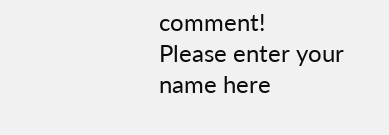comment!
Please enter your name here